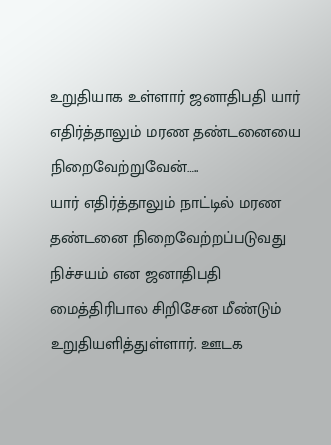உறுதியாக உள்ளார் ஜனாதிபதி யார் எதிர்த்தாலும் மரண தண்டனையை நிறைவேற்றுவேன்…..
யார் எதிர்த்தாலும் நாட்டில் மரண தண்டனை நிறைவேற்றப்படுவது நிச்சயம் என ஜனாதிபதி மைத்திரிபால சிறிசேன மீண்டும் உறுதியளித்துள்ளார். ஊடக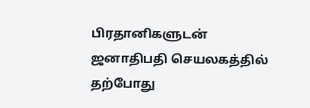பிரதானிகளுடன் ஜனாதிபதி செயலகத்தில் தற்போது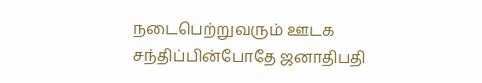நடைபெற்றுவரும் ஊடக சந்திப்பின்போதே ஜனாதிபதி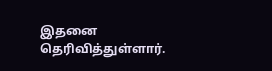இதனை தெரிவித்துள்ளார்.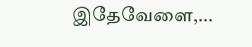இதேவேளை,...